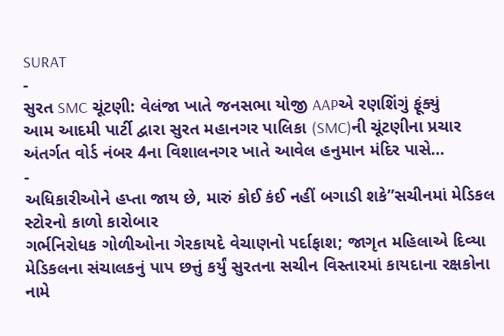SURAT
-
સુરત SMC ચૂંટણી: વેલંજા ખાતે જનસભા યોજી AAPએ રણશિંગું ફૂંક્યું
આમ આદમી પાર્ટી દ્વારા સુરત મહાનગર પાલિકા (SMC)ની ચૂંટણીના પ્રચાર અંતર્ગત વોર્ડ નંબર 4ના વિશાલનગર ખાતે આવેલ હનુમાન મંદિર પાસે…
-
અધિકારીઓને હપ્તા જાય છે, મારું કોઈ કંઈ નહીં બગાડી શકે”સચીનમાં મેડિકલ સ્ટોરનો કાળો કારોબાર
ગર્ભનિરોધક ગોળીઓના ગેરકાયદે વેચાણનો પર્દાફાશ; જાગૃત મહિલાએ દિવ્યા મેડિકલના સંચાલકનું પાપ છત્તું કર્યું સુરતના સચીન વિસ્તારમાં કાયદાના રક્ષકોના નામે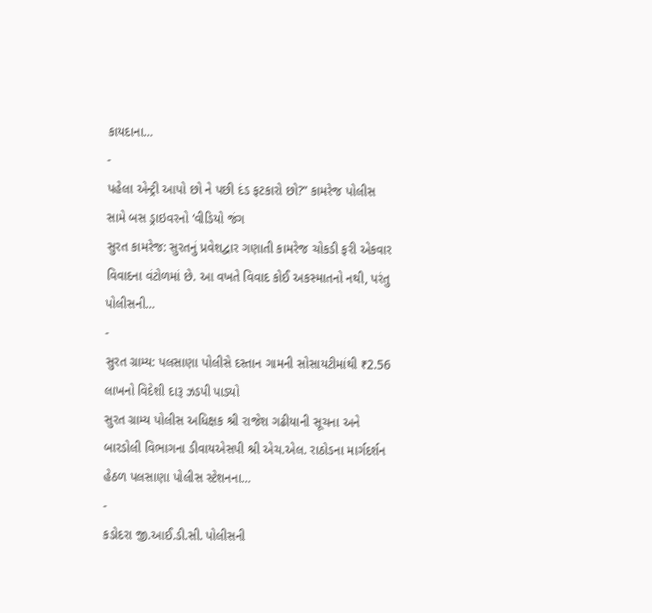કાયદાના…
-
પહેલા એન્ટ્રી આપો છો ને પછી દંડ ફટકારો છો?” કામરેજ પોલીસ સામે બસ ડ્રાઇવરનો ‘વીડિયો જંગ
સુરત કામરેજ: સુરતનું પ્રવેશદ્વાર ગણાતી કામરેજ ચોકડી ફરી એકવાર વિવાદના વંટોળમાં છે. આ વખતે વિવાદ કોઈ અકસ્માતનો નથી, પરંતુ પોલીસની…
-
સુરત ગ્રામ્ય: પલસાણા પોલીસે દસ્તાન ગામની સોસાયટીમાંથી ₹2.56 લાખનો વિદેશી દારૂ ઝડપી પાડ્યો
સુરત ગ્રામ્ય પોલીસ અધિક્ષક શ્રી રાજેશ ગઢીયાની સૂચના અને બારડોલી વિભાગના ડીવાયએસપી શ્રી એચ.એલ. રાઠોડના માર્ગદર્શન હેઠળ પલસાણા પોલીસ સ્ટેશનના…
-
કડોદરા જી.આઈ.ડી.સી. પોલીસની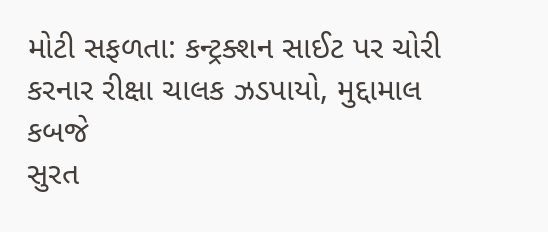મોટી સફળતા: કન્ટ્રક્શન સાઈટ પર ચોરી કરનાર રીક્ષા ચાલક ઝડપાયો, મુદ્દામાલ કબજે
સુરત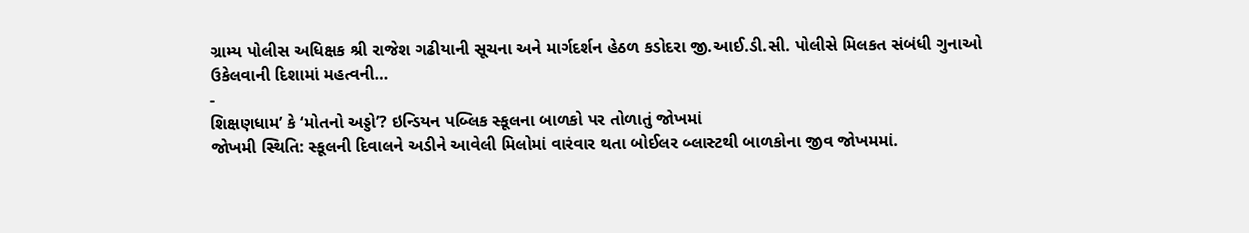ગ્રામ્ય પોલીસ અધિક્ષક શ્રી રાજેશ ગઢીયાની સૂચના અને માર્ગદર્શન હેઠળ કડોદરા જી.આઈ.ડી.સી. પોલીસે મિલકત સંબંધી ગુનાઓ ઉકેલવાની દિશામાં મહત્વની…
-
શિક્ષણધામ’ કે ‘મોતનો અડ્ડો’? ઇન્ડિયન પબ્લિક સ્કૂલના બાળકો પર તોળાતું જોખમાં
જોખમી સ્થિતિ: સ્કૂલની દિવાલને અડીને આવેલી મિલોમાં વારંવાર થતા બોઈલર બ્લાસ્ટથી બાળકોના જીવ જોખમમાં.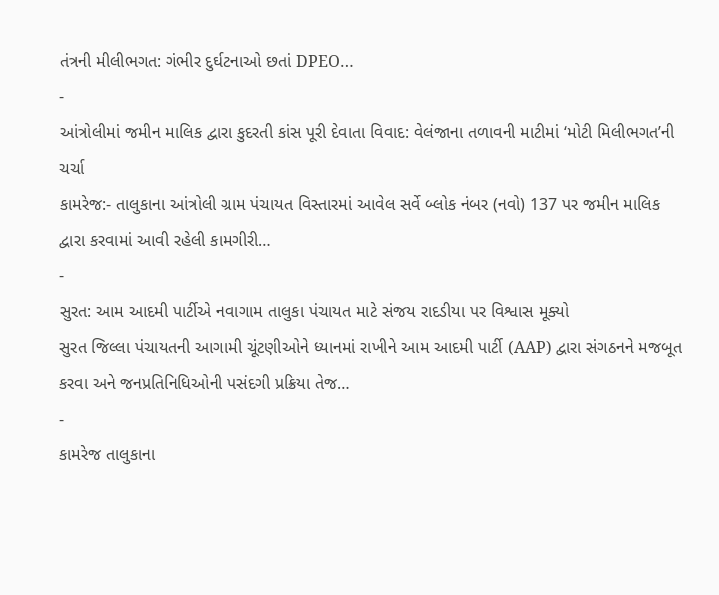તંત્રની મીલીભગત: ગંભીર દુર્ઘટનાઓ છતાં DPEO…
-
આંત્રોલીમાં જમીન માલિક દ્વારા કુદરતી કાંસ પૂરી દેવાતા વિવાદ: વેલંજાના તળાવની માટીમાં ‘મોટી મિલીભગત’ની ચર્ચા
કામરેજ:- તાલુકાના આંત્રોલી ગ્રામ પંચાયત વિસ્તારમાં આવેલ સર્વે બ્લોક નંબર (નવો) 137 પર જમીન માલિક દ્વારા કરવામાં આવી રહેલી કામગીરી…
-
સુરત: આમ આદમી પાર્ટીએ નવાગામ તાલુકા પંચાયત માટે સંજય રાદડીયા પર વિશ્વાસ મૂક્યો
સુરત જિલ્લા પંચાયતની આગામી ચૂંટણીઓને ધ્યાનમાં રાખીને આમ આદમી પાર્ટી (AAP) દ્વારા સંગઠનને મજબૂત કરવા અને જનપ્રતિનિધિઓની પસંદગી પ્રક્રિયા તેજ…
-
કામરેજ તાલુકાના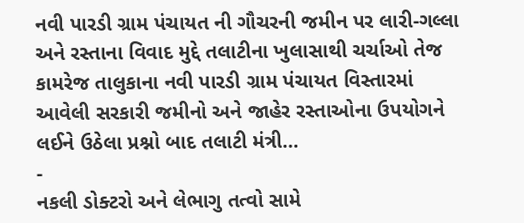નવી પારડી ગ્રામ પંચાયત ની ગૌચરની જમીન પર લારી-ગલ્લા અને રસ્તાના વિવાદ મુદ્દે તલાટીના ખુલાસાથી ચર્ચાઓ તેજ
કામરેજ તાલુકાના નવી પારડી ગ્રામ પંચાયત વિસ્તારમાં આવેલી સરકારી જમીનો અને જાહેર રસ્તાઓના ઉપયોગને લઈને ઉઠેલા પ્રશ્નો બાદ તલાટી મંત્રી…
-
નકલી ડોક્ટરો અને લેભાગુ તત્વો સામે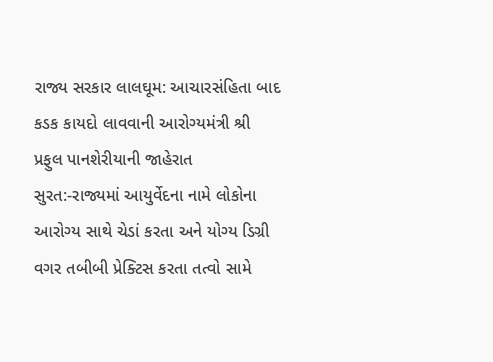રાજ્ય સરકાર લાલઘૂમ: આચારસંહિતા બાદ કડક કાયદો લાવવાની આરોગ્યમંત્રી શ્રી પ્રફુલ પાનશેરીયાની જાહેરાત
સુરત:-રાજ્યમાં આયુર્વેદના નામે લોકોના આરોગ્ય સાથે ચેડાં કરતા અને યોગ્ય ડિગ્રી વગર તબીબી પ્રેક્ટિસ કરતા તત્વો સામે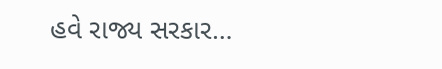હવે રાજ્ય સરકાર…